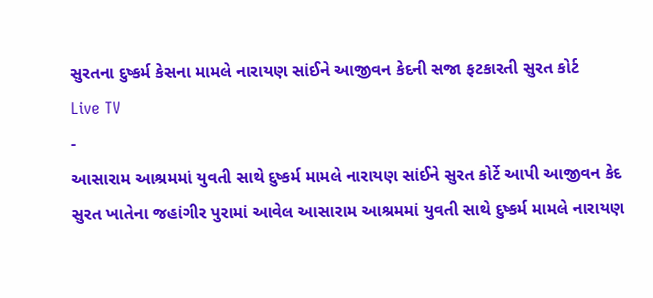સુરતના દુષ્કર્મ કેસના મામલે નારાયણ સાંઈને આજીવન કેદની સજા ફટકારતી સુરત કોર્ટ
Live TV
-
આસારામ આશ્રમમાં યુવતી સાથે દુષ્કર્મ મામલે નારાયણ સાંઈને સુરત કોર્ટે આપી આજીવન કેદ
સુરત ખાતેના જહાંગીર પુરામાં આવેલ આસારામ આશ્રમમાં યુવતી સાથે દુષ્કર્મ મામલે નારાયણ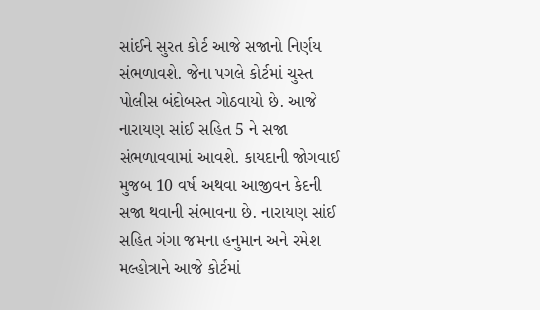સાંઈને સુરત કોર્ટ આજે સજાનો નિર્ણય સંભળાવશે. જેના પગલે કોર્ટમાં ચુસ્ત પોલીસ બંદોબસ્ત ગોઠવાયો છે. આજે નારાયણ સાંઈ સહિત 5 ને સજા સંભળાવવામાં આવશે. કાયદાની જોગવાઈ મુજબ 10 વર્ષ અથવા આજીવન કેદની સજા થવાની સંભાવના છે. નારાયણ સાંઈ સહિત ગંગા જમના હનુમાન અને રમેશ મલ્હોત્રાને આજે કોર્ટમાં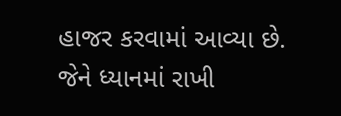હાજર કરવામાં આવ્યા છે. જેને ધ્યાનમાં રાખી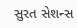સુરત સેશન્સ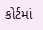કોર્ટમાં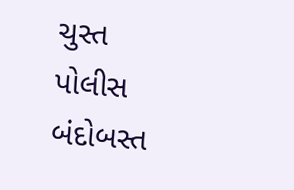ચુસ્ત પોલીસ બંદોબસ્ત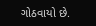ગોઠવાયો છે.